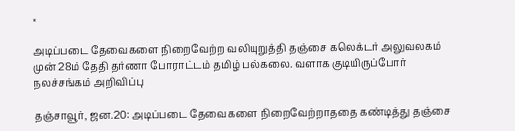×

அடிப்படை தேவைகளை நிறைவேற்ற வலியுறுத்தி தஞ்சை கலெக்டர் அலுவலகம் முன் 28ம் தேதி தர்ணா போராட்டம் தமிழ் பல்கலை. வளாக குடியிருப்போர் நலச்சங்கம் அறிவிப்பு

தஞ்சாவூர், ஜன.20: அடிப்படை தேவைகளை நிறைவேற்றாததை கண்டித்து தஞ்சை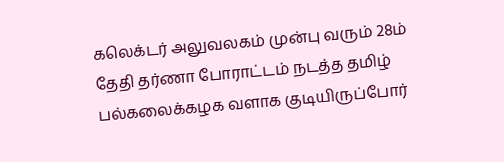கலெக்டர் அலுவலகம் முன்பு வரும் 28ம் தேதி தர்ணா போராட்டம் நடத்த தமிழ் பல்கலைக்கழக வளாக குடியிருப்போர்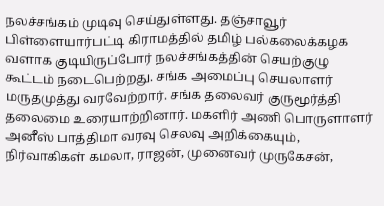நலச்சங்கம் முடிவு செய்துள்ளது. தஞ்சாவூர் பிள்ளையார்பட்டி கிராமத்தில் தமிழ் பல்கலைக்கழக வளாக குடியிருப்போர் நலச்சங்கத்தின் செயற்குழு கூட்டம் நடைபெற்றது. சங்க அமைப்பு செயலாளர் மருதமுத்து வரவேற்றார். சங்க தலைவர் குருமூர்த்தி தலைமை உரையாற்றினார். மகளிர் அணி பொருளாளர் அனீஸ் பாத்திமா வரவு செலவு அறிக்கையும், நிர்வாகிகள் கமலா, ராஜன், முனைவர் முருகேசன்,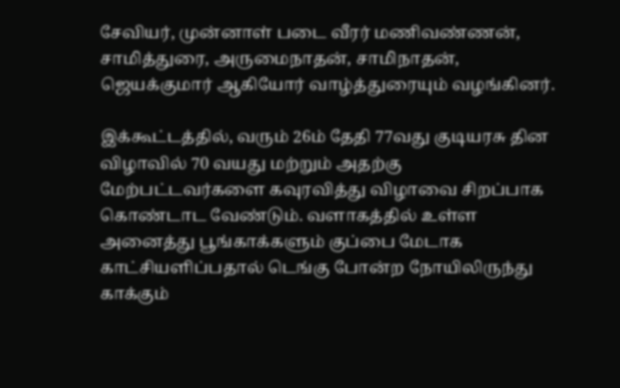சேவியர், முன்னாள் படை வீரர் மணிவண்ணன், சாமித்துரை, அருமைநாதன், சாமிநாதன், ஜெயக்குமார் ஆகியோர் வாழ்த்துரையும் வழங்கினர்.

இக்கூட்டத்தில், வரும் 26ம் தேதி 77வது குடியரசு தின விழாவில் 70 வயது மற்றும் அதற்கு மேற்பட்டவர்களை கவுரவித்து விழாவை சிறப்பாக கொண்டாட வேண்டும். வளாகத்தில் உள்ள அனைத்து பூங்காக்களும் குப்பை மேடாக காட்சியளிப்பதால் டெங்கு போன்ற நோயிலிருந்து காக்கும்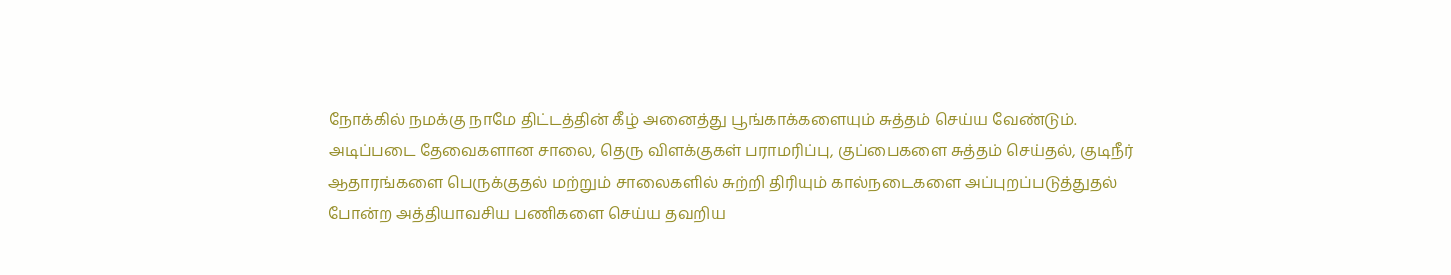நோக்கில் நமக்கு நாமே திட்டத்தின் கீழ் அனைத்து பூங்காக்களையும் சுத்தம் செய்ய வேண்டும். அடிப்படை தேவைகளான சாலை, தெரு விளக்குகள் பராமரிப்பு, குப்பைகளை சுத்தம் செய்தல், குடிநீர் ஆதாரங்களை பெருக்குதல் மற்றும் சாலைகளில் சுற்றி திரியும் கால்நடைகளை அப்புறப்படுத்துதல் போன்ற அத்தியாவசிய பணிகளை செய்ய தவறிய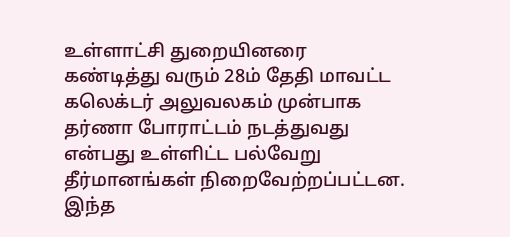உள்ளாட்சி துறையினரை கண்டித்து வரும் 28ம் தேதி மாவட்ட கலெக்டர் அலுவலகம் முன்பாக தர்ணா போராட்டம் நடத்துவது என்பது உள்ளிட்ட பல்வேறு தீர்மானங்கள் நிறைவேற்றப்பட்டன. இந்த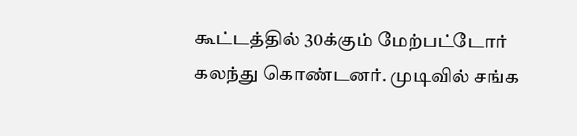கூட்டத்தில் 30க்கும் மேற்பட்டோர் கலந்து கொண்டனர். முடிவில் சங்க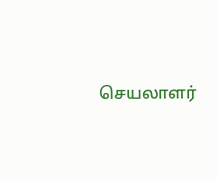செயலாளர்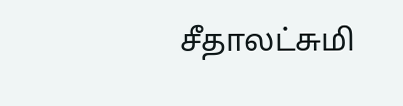சீதாலட்சுமி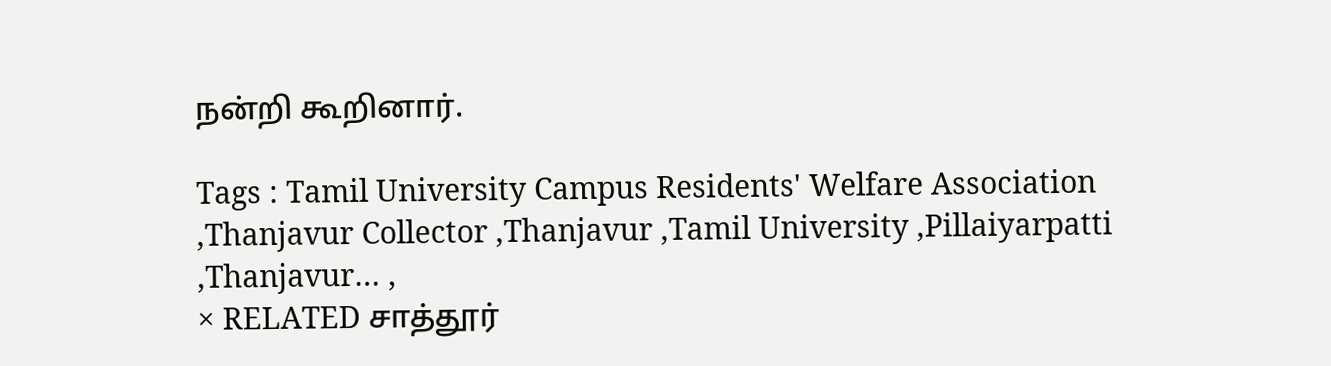நன்றி கூறினார்.

Tags : Tamil University Campus Residents' Welfare Association ,Thanjavur Collector ,Thanjavur ,Tamil University ,Pillaiyarpatti ,Thanjavur… ,
× RELATED சாத்தூர்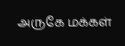அருகே மக்கள்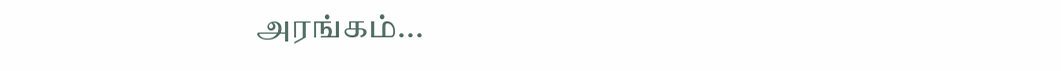அரங்கம்...